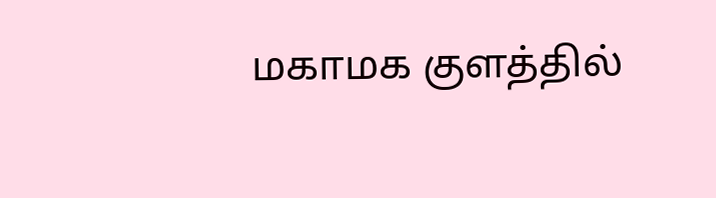மகாமக குளத்தில்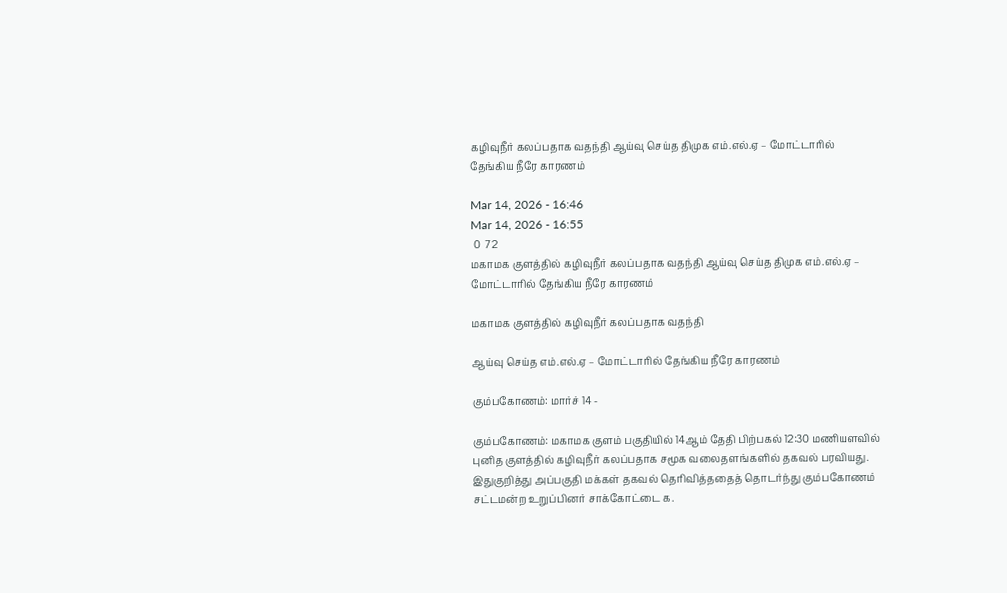கழிவுநீர் கலப்பதாக வதந்தி ஆய்வு செய்த திமுக எம்.எல்.ஏ – மோட்டாரில் தேங்கிய நீரே காரணம்

Mar 14, 2026 - 16:46
Mar 14, 2026 - 16:55
 0  72
மகாமக குளத்தில் கழிவுநீர் கலப்பதாக வதந்தி ஆய்வு செய்த திமுக எம்.எல்.ஏ – மோட்டாரில் தேங்கிய நீரே காரணம்

மகாமக குளத்தில் கழிவுநீர் கலப்பதாக வதந்தி

ஆய்வு செய்த எம்.எல்.ஏ – மோட்டாரில் தேங்கிய நீரே காரணம்

கும்பகோணம்: மார்ச் 14 -

கும்பகோணம்: மகாமக குளம் பகுதியில் 14ஆம் தேதி பிற்பகல் 12:30 மணியளவில் புனித குளத்தில் கழிவுநீர் கலப்பதாக சமூக வலைதளங்களில் தகவல் பரவியது. இதுகுறித்து அப்பகுதி மக்கள் தகவல் தெரிவித்ததைத் தொடர்ந்து கும்பகோணம் சட்டமன்ற உறுப்பினர் சாக்கோட்டை க.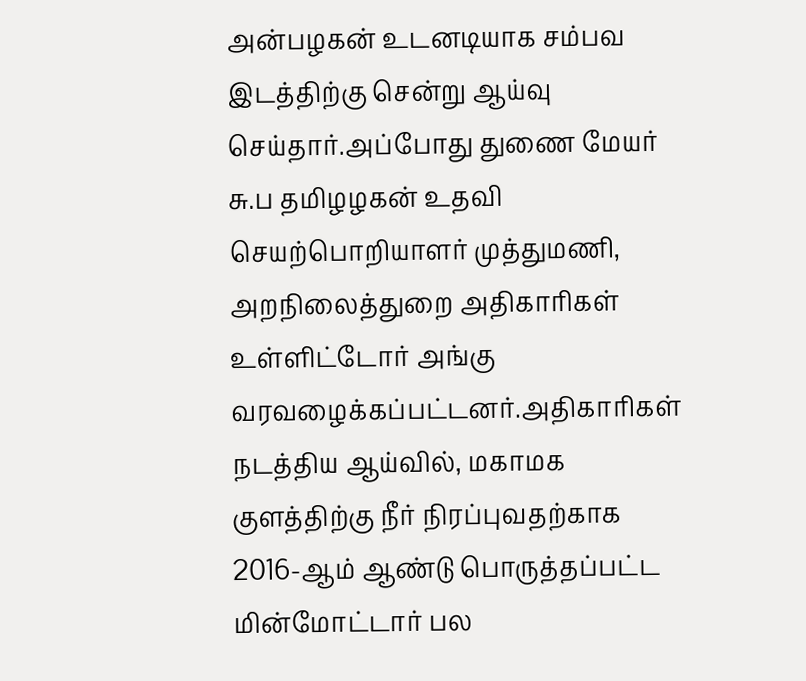அன்பழகன் உடனடியாக சம்பவ இடத்திற்கு சென்று ஆய்வு செய்தார்.அப்போது துணை மேயர் சு.ப தமிழழகன் உதவி செயற்பொறியாளர் முத்துமணி, அறநிலைத்துறை அதிகாரிகள் உள்ளிட்டோர் அங்கு வரவழைக்கப்பட்டனர்.அதிகாரிகள் நடத்திய ஆய்வில், மகாமக குளத்திற்கு நீர் நிரப்புவதற்காக 2016-ஆம் ஆண்டு பொருத்தப்பட்ட மின்மோட்டார் பல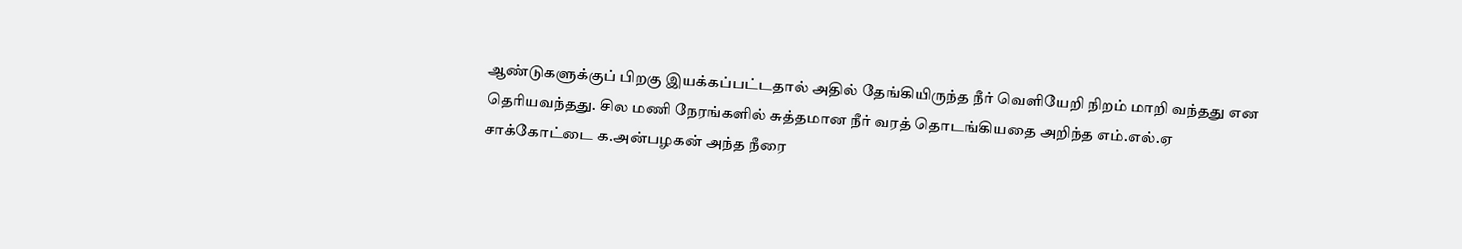ஆண்டுகளுக்குப் பிறகு இயக்கப்பட்டதால் அதில் தேங்கியிருந்த நீர் வெளியேறி நிறம் மாறி வந்தது என தெரியவந்தது. சில மணி நேரங்களில் சுத்தமான நீர் வரத் தொடங்கியதை அறிந்த எம்.எல்.ஏ சாக்கோட்டை க.அன்பழகன் அந்த நீரை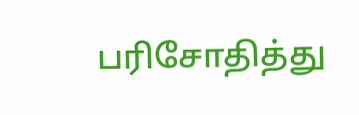பரிசோதித்து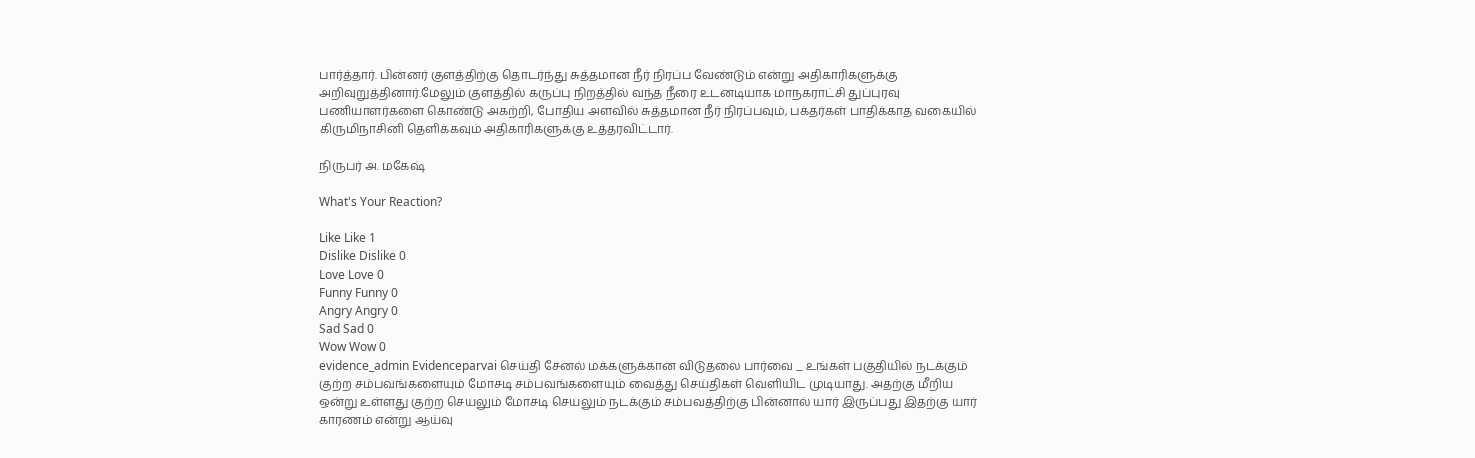பார்த்தார். பின்னர் குளத்திற்கு தொடர்ந்து சுத்தமான நீர் நிரப்ப வேண்டும் என்று அதிகாரிகளுக்கு அறிவுறுத்தினார்.மேலும் குளத்தில் கருப்பு நிறத்தில் வந்த நீரை உடனடியாக மாநகராட்சி துப்புரவு பணியாளர்களை கொண்டு அகற்றி, போதிய அளவில் சுத்தமான நீர் நிரப்பவும், பக்தர்கள் பாதிக்காத வகையில் கிருமிநாசினி தெளிக்கவும் அதிகாரிகளுக்கு உத்தரவிட்டார்.

நிருபர் அ. மகேஷ்

What's Your Reaction?

Like Like 1
Dislike Dislike 0
Love Love 0
Funny Funny 0
Angry Angry 0
Sad Sad 0
Wow Wow 0
evidence_admin Evidenceparvai செய்தி சேனல் மக்களுக்கான விடுதலை பார்வை _ உங்கள் பகுதியில் நடக்கும் குற்ற சம்பவங்களையும் மோசடி சம்பவங்களையும் வைத்து செய்திகள் வெளியிட முடியாது. அதற்கு மீறிய ஒன்று உள்ளது குற்ற செயலும் மோசடி செயலும் நடக்கும் சம்பவத்திற்கு பின்னால் யார் இருப்பது இதற்கு யார் காரணம் என்று ஆய்வு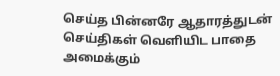செய்த பின்னரே ஆதாரத்துடன் செய்திகள் வெளியிட பாதை அமைக்கும்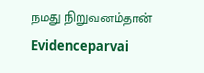நமது நிறுவனம்தான் Evidenceparvai